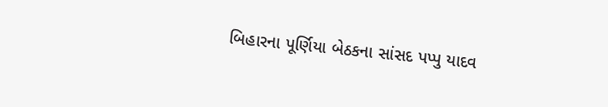બિહારના પૂર્ણિયા બેઠકના સાંસદ પપ્પુ યાદવ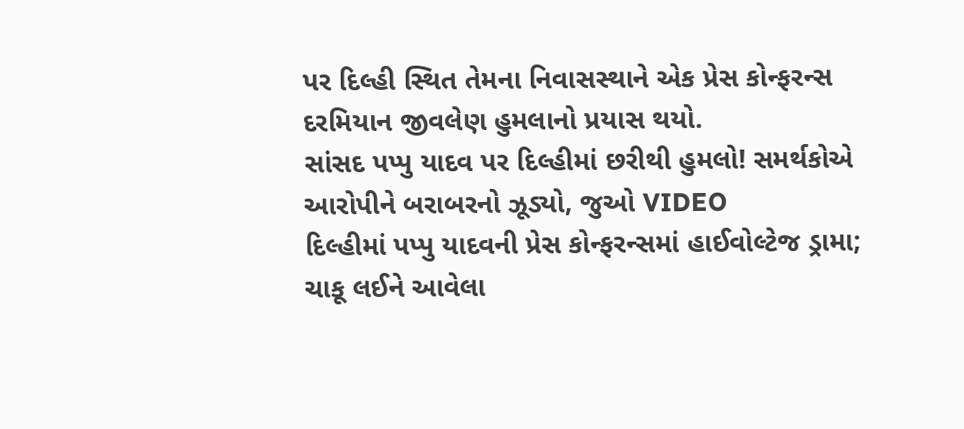પર દિલ્હી સ્થિત તેમના નિવાસસ્થાને એક પ્રેસ કોન્ફરન્સ દરમિયાન જીવલેણ હુમલાનો પ્રયાસ થયો.
સાંસદ પપ્પુ યાદવ પર દિલ્હીમાં છરીથી હુમલો! સમર્થકોએ આરોપીને બરાબરનો ઝૂડ્યો, જુઓ VIDEO
દિલ્હીમાં પપ્પુ યાદવની પ્રેસ કોન્ફરન્સમાં હાઈવોલ્ટેજ ડ્રામા; ચાકૂ લઈને આવેલા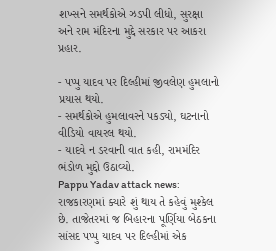શખ્સને સમર્થકોએ ઝડપી લીધો, સુરક્ષા અને રામ મંદિરના મુદ્દે સરકાર પર આકરા પ્રહાર.

- પપ્પુ યાદવ પર દિલ્હીમાં જીવલેણ હુમલાનો પ્રયાસ થયો.
- સમર્થકોએ હુમલાવરને પકડ્યો, ઘટનાનો વીડિયો વાયરલ થયો.
- યાદવે ન ડરવાની વાત કહી, રામમંદિર ભંડોળ મુદ્દો ઉઠાવ્યો.
Pappu Yadav attack news: રાજકારણમાં ક્યારે શું થાય તે કહેવું મુશ્કેલ છે. તાજેતરમાં જ બિહારના પૂર્ણિયા બેઠકના સાંસદ પપ્પુ યાદવ પર દિલ્હીમાં એક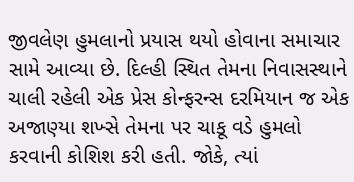જીવલેણ હુમલાનો પ્રયાસ થયો હોવાના સમાચાર સામે આવ્યા છે. દિલ્હી સ્થિત તેમના નિવાસસ્થાને ચાલી રહેલી એક પ્રેસ કોન્ફરન્સ દરમિયાન જ એક અજાણ્યા શખ્સે તેમના પર ચાકૂ વડે હુમલો કરવાની કોશિશ કરી હતી. જોકે, ત્યાં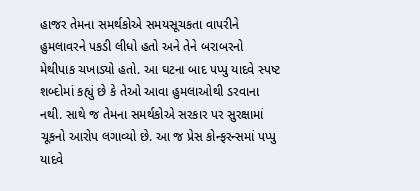હાજર તેમના સમર્થકોએ સમયસૂચકતા વાપરીને હુમલાવરને પકડી લીધો હતો અને તેને બરાબરનો મેથીપાક ચખાડ્યો હતો. આ ઘટના બાદ પપ્પુ યાદવે સ્પષ્ટ શબ્દોમાં કહ્યું છે કે તેઓ આવા હુમલાઓથી ડરવાના નથી. સાથે જ તેમના સમર્થકોએ સરકાર પર સુરક્ષામાં ચૂકનો આરોપ લગાવ્યો છે. આ જ પ્રેસ કોન્ફરન્સમાં પપ્પુ યાદવે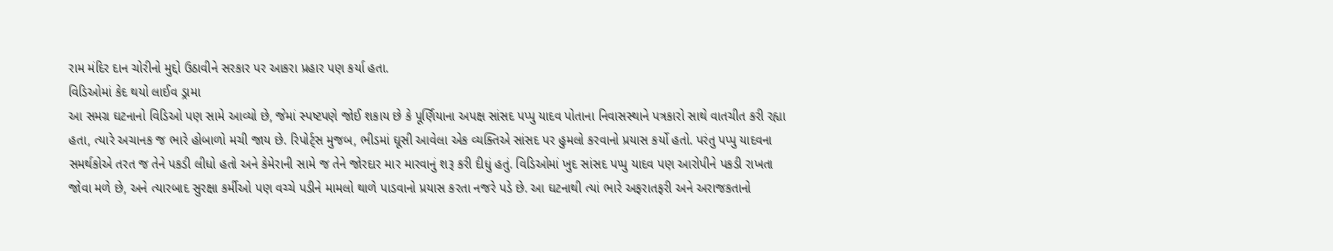રામ મંદિર દાન ચોરીનો મુદ્દો ઉઠાવીને સરકાર પર આકરા પ્રહાર પણ કર્યા હતા.
વિડિઓમાં કેદ થયો લાઈવ ડ્રામા
આ સમગ્ર ઘટનાનો વિડિઓ પણ સામે આવ્યો છે, જેમાં સ્પષ્ટપણે જોઈ શકાય છે કે પૂર્ણિયાના અપક્ષ સાંસદ પપ્પુ યાદવ પોતાના નિવાસસ્થાને પત્રકારો સાથે વાતચીત કરી રહ્યા હતા, ત્યારે અચાનક જ ભારે હોબાળો મચી જાય છે. રિપોર્ટ્સ મુજબ, ભીડમાં ઘૂસી આવેલા એક વ્યક્તિએ સાંસદ પર હુમલો કરવાનો પ્રયાસ કર્યો હતો. પરંતુ પપ્પુ યાદવના સમર્થકોએ તરત જ તેને પકડી લીધો હતો અને કેમેરાની સામે જ તેને જોરદાર માર મારવાનું શરૂ કરી દીધું હતું. વિડિઓમાં ખુદ સાંસદ પપ્પુ યાદવ પણ આરોપીને પકડી રાખતા જોવા મળે છે, અને ત્યારબાદ સુરક્ષા કર્મીઓ પણ વચ્ચે પડીને મામલો થાળે પાડવાનો પ્રયાસ કરતા નજરે પડે છે. આ ઘટનાથી ત્યાં ભારે અફરાતફરી અને અરાજકતાનો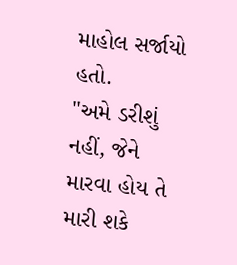માહોલ સર્જાયો હતો.
"અમે ડરીશું નહીં, જેને મારવા હોય તે મારી શકે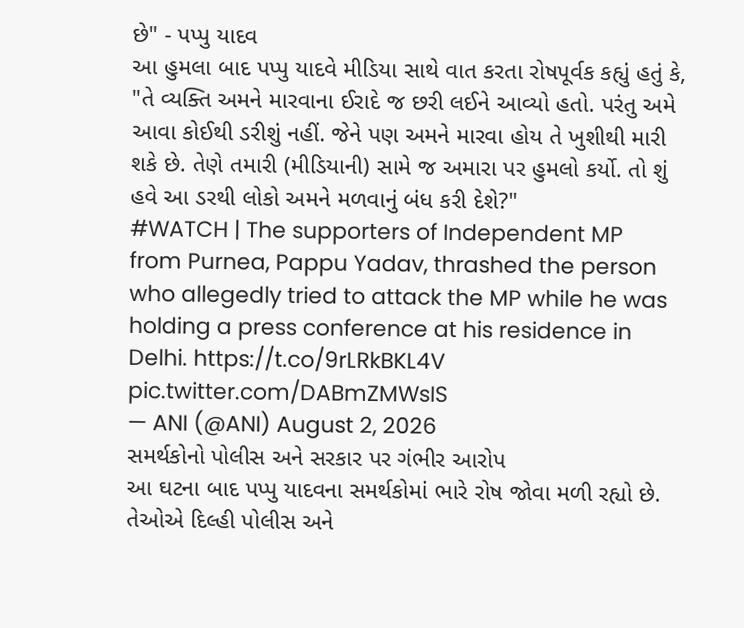છે" - પપ્પુ યાદવ
આ હુમલા બાદ પપ્પુ યાદવે મીડિયા સાથે વાત કરતા રોષપૂર્વક કહ્યું હતું કે, "તે વ્યક્તિ અમને મારવાના ઈરાદે જ છરી લઈને આવ્યો હતો. પરંતુ અમે આવા કોઈથી ડરીશું નહીં. જેને પણ અમને મારવા હોય તે ખુશીથી મારી શકે છે. તેણે તમારી (મીડિયાની) સામે જ અમારા પર હુમલો કર્યો. તો શું હવે આ ડરથી લોકો અમને મળવાનું બંધ કરી દેશે?"
#WATCH | The supporters of Independent MP from Purnea, Pappu Yadav, thrashed the person who allegedly tried to attack the MP while he was holding a press conference at his residence in Delhi. https://t.co/9rLRkBKL4V pic.twitter.com/DABmZMWsIS
— ANI (@ANI) August 2, 2026
સમર્થકોનો પોલીસ અને સરકાર પર ગંભીર આરોપ
આ ઘટના બાદ પપ્પુ યાદવના સમર્થકોમાં ભારે રોષ જોવા મળી રહ્યો છે. તેઓએ દિલ્હી પોલીસ અને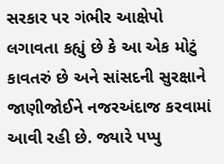સરકાર પર ગંભીર આક્ષેપો લગાવતા કહ્યું છે કે આ એક મોટું કાવતરું છે અને સાંસદની સુરક્ષાને જાણીજોઈને નજરઅંદાજ કરવામાં આવી રહી છે. જ્યારે પપ્પુ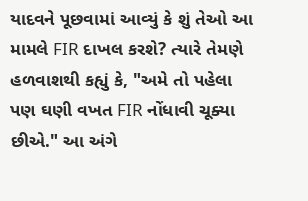યાદવને પૂછવામાં આવ્યું કે શું તેઓ આ મામલે FIR દાખલ કરશે? ત્યારે તેમણે હળવાશથી કહ્યું કે, "અમે તો પહેલા પણ ઘણી વખત FIR નોંધાવી ચૂક્યા છીએ." આ અંગે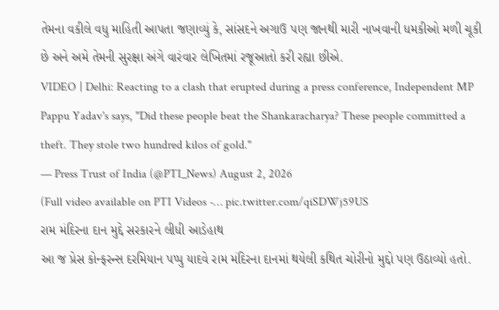તેમના વકીલે વધુ માહિતી આપતા જણાવ્યું કે, સાંસદને અગાઉ પણ જાનથી મારી નાખવાની ધમકીઓ મળી ચૂકી છે અને અમે તેમની સુરક્ષા અંગે વારંવાર લેખિતમાં રજૂઆતો કરી રહ્યા છીએ.
VIDEO | Delhi: Reacting to a clash that erupted during a press conference, Independent MP Pappu Yadav's says, "Did these people beat the Shankaracharya? These people committed a theft. They stole two hundred kilos of gold."
— Press Trust of India (@PTI_News) August 2, 2026
(Full video available on PTI Videos -… pic.twitter.com/qiSDWj59US
રામ મંદિરના દાન મુદ્દે સરકારને લીધી આડેહાથ
આ જ પ્રેસ કોન્ફરન્સ દરમિયાન પપ્પુ યાદવે રામ મંદિરના દાનમાં થયેલી કથિત ચોરીનો મુદ્દો પણ ઉઠાવ્યો હતો.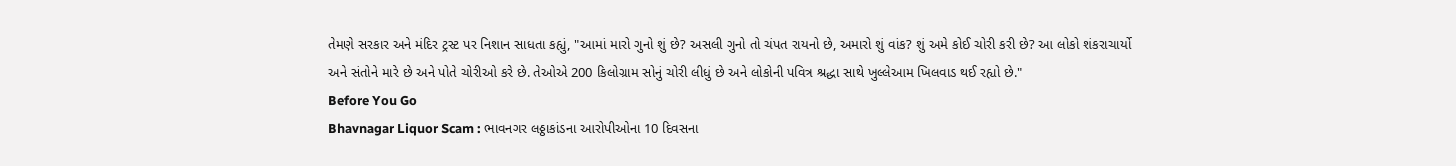તેમણે સરકાર અને મંદિર ટ્રસ્ટ પર નિશાન સાધતા કહ્યું, "આમાં મારો ગુનો શું છે? અસલી ગુનો તો ચંપત રાયનો છે, અમારો શું વાંક? શું અમે કોઈ ચોરી કરી છે? આ લોકો શંકરાચાર્યો અને સંતોને મારે છે અને પોતે ચોરીઓ કરે છે. તેઓએ 200 કિલોગ્રામ સોનું ચોરી લીધું છે અને લોકોની પવિત્ર શ્રદ્ધા સાથે ખુલ્લેઆમ ખિલવાડ થઈ રહ્યો છે."
Before You Go
Bhavnagar Liquor Scam : ભાવનગર લઠ્ઠાકાંડના આરોપીઓના 10 દિવસના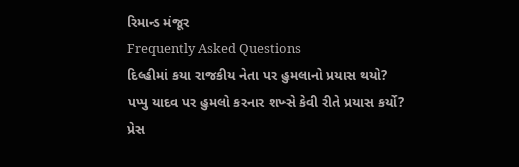રિમાન્ડ મંજૂર
Frequently Asked Questions
દિલ્હીમાં કયા રાજકીય નેતા પર હુમલાનો પ્રયાસ થયો?
પપ્પુ યાદવ પર હુમલો કરનાર શખ્સે કેવી રીતે પ્રયાસ કર્યો?
પ્રેસ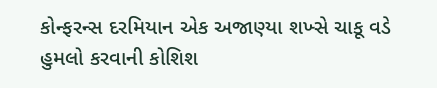કોન્ફરન્સ દરમિયાન એક અજાણ્યા શખ્સે ચાકૂ વડે હુમલો કરવાની કોશિશ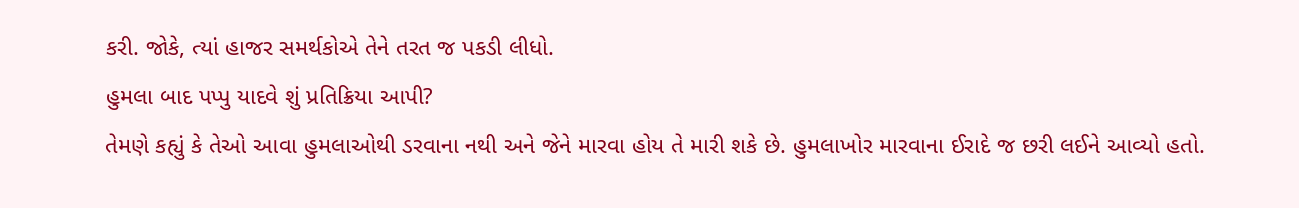કરી. જોકે, ત્યાં હાજર સમર્થકોએ તેને તરત જ પકડી લીધો.
હુમલા બાદ પપ્પુ યાદવે શું પ્રતિક્રિયા આપી?
તેમણે કહ્યું કે તેઓ આવા હુમલાઓથી ડરવાના નથી અને જેને મારવા હોય તે મારી શકે છે. હુમલાખોર મારવાના ઈરાદે જ છરી લઈને આવ્યો હતો.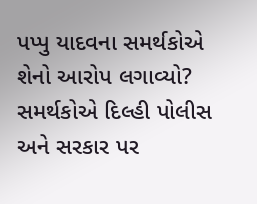પપ્પુ યાદવના સમર્થકોએ શેનો આરોપ લગાવ્યો?
સમર્થકોએ દિલ્હી પોલીસ અને સરકાર પર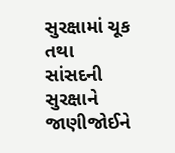સુરક્ષામાં ચૂક તથા સાંસદની સુરક્ષાને જાણીજોઈને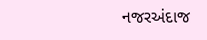નજરઅંદાજ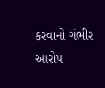કરવાનો ગંભીર આરોપ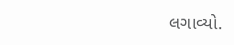લગાવ્યો.